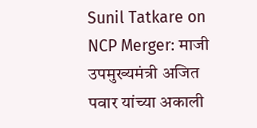Sunil Tatkare on NCP Merger: माजी उपमुख्यमंत्री अजित पवार यांच्या अकाली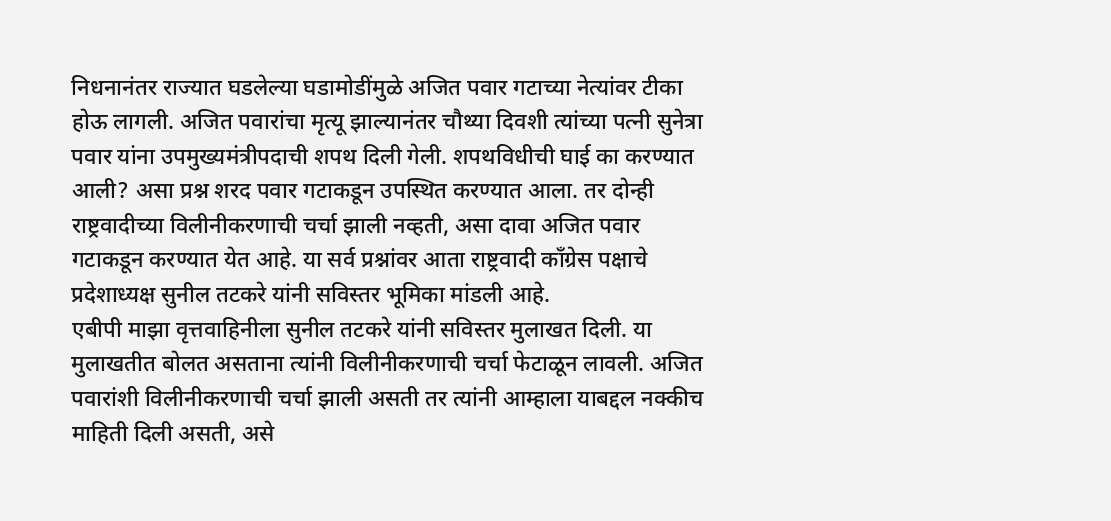निधनानंतर राज्यात घडलेल्या घडामोडींमुळे अजित पवार गटाच्या नेत्यांवर टीका होऊ लागली. अजित पवारांचा मृत्यू झाल्यानंतर चौथ्या दिवशी त्यांच्या पत्नी सुनेत्रा पवार यांना उपमुख्यमंत्रीपदाची शपथ दिली गेली. शपथविधीची घाई का करण्यात आली? असा प्रश्न शरद पवार गटाकडून उपस्थित करण्यात आला. तर दोन्ही राष्ट्रवादीच्या विलीनीकरणाची चर्चा झाली नव्हती, असा दावा अजित पवार गटाकडून करण्यात येत आहे. या सर्व प्रश्नांवर आता राष्ट्रवादी काँग्रेस पक्षाचे प्रदेशाध्यक्ष सुनील तटकरे यांनी सविस्तर भूमिका मांडली आहे.
एबीपी माझा वृत्तवाहिनीला सुनील तटकरे यांनी सविस्तर मुलाखत दिली. या मुलाखतीत बोलत असताना त्यांनी विलीनीकरणाची चर्चा फेटाळून लावली. अजित पवारांशी विलीनीकरणाची चर्चा झाली असती तर त्यांनी आम्हाला याबद्दल नक्कीच माहिती दिली असती, असे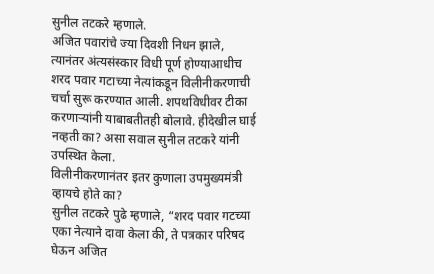सुनील तटकरे म्हणाले.
अजित पवारांचे ज्या दिवशी निधन झाले, त्यानंतर अंत्यसंस्कार विधी पूर्ण होण्याआधीच शरद पवार गटाच्या नेत्यांकडून विलीनीकरणाची चर्चा सुरू करण्यात आली. शपथविधीवर टीका करणाऱ्यांनी याबाबतीतही बोलावे. हीदेखील घाई नव्हती का? असा सवाल सुनील तटकरे यांनी उपस्थित केला.
विलीनीकरणानंतर इतर कुणाला उपमुख्यमंत्री व्हायचे होते का?
सुनील तटकरे पुढे म्हणाले, “शरद पवार गटच्या एका नेत्याने दावा केला की, ते पत्रकार परिषद घेऊन अजित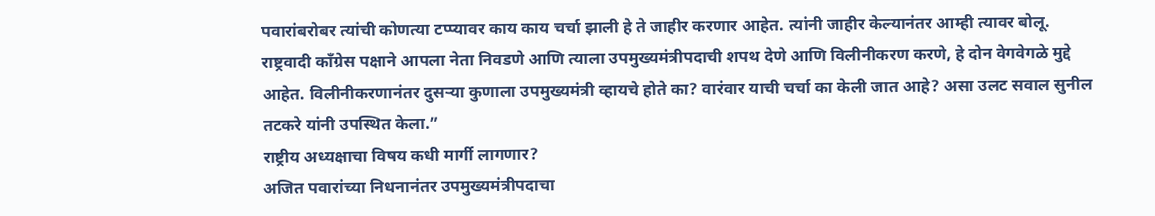पवारांबरोबर त्यांची कोणत्या टप्प्यावर काय काय चर्चा झाली हे ते जाहीर करणार आहेत. त्यांनी जाहीर केल्यानंतर आम्ही त्यावर बोलू. राष्ट्रवादी काँग्रेस पक्षाने आपला नेता निवडणे आणि त्याला उपमुख्यमंत्रीपदाची शपथ देणे आणि विलीनीकरण करणे, हे दोन वेगवेगळे मुद्दे आहेत. विलीनीकरणानंतर दुसऱ्या कुणाला उपमुख्यमंत्री व्हायचे होते का? वारंवार याची चर्चा का केली जात आहे? असा उलट सवाल सुनील तटकरे यांनी उपस्थित केला.”
राष्ट्रीय अध्यक्षाचा विषय कधी मार्गी लागणार?
अजित पवारांच्या निधनानंतर उपमुख्यमंत्रीपदाचा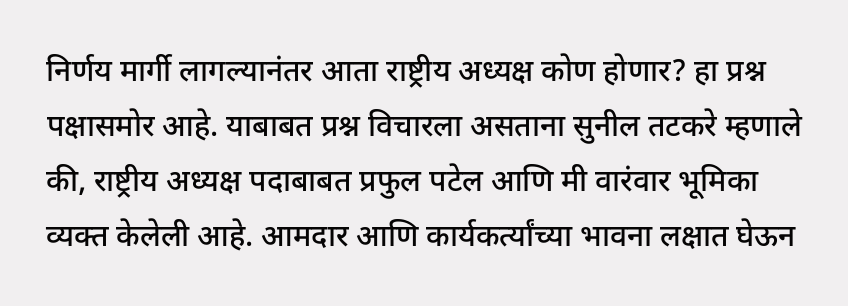निर्णय मार्गी लागल्यानंतर आता राष्ट्रीय अध्यक्ष कोण होणार? हा प्रश्न पक्षासमोर आहे. याबाबत प्रश्न विचारला असताना सुनील तटकरे म्हणाले की, राष्ट्रीय अध्यक्ष पदाबाबत प्रफुल पटेल आणि मी वारंवार भूमिका व्यक्त केलेली आहे. आमदार आणि कार्यकर्त्यांच्या भावना लक्षात घेऊन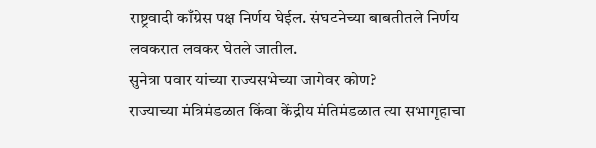राष्ट्रवादी काँग्रेस पक्ष निर्णय घेईल. संघटनेच्या बाबतीतले निर्णय लवकरात लवकर घेतले जातील.
सुनेत्रा पवार यांच्या राज्यसभेच्या जागेवर कोण?
राज्याच्या मंत्रिमंडळात किंवा केंद्रीय मंतिमंडळात त्या सभागृहाचा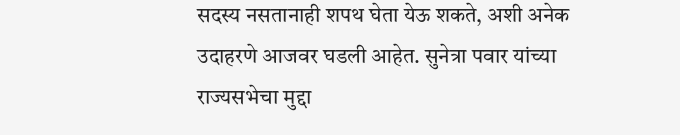सदस्य नसतानाही शपथ घेता येऊ शकते, अशी अनेक उदाहरणे आजवर घडली आहेत. सुनेत्रा पवार यांच्या राज्यसभेचा मुद्दा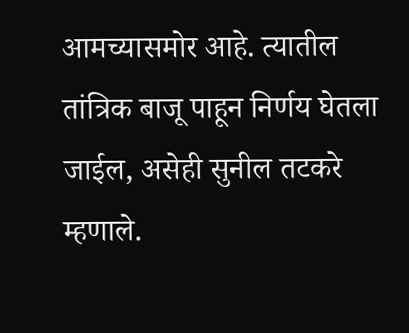आमच्यासमोर आहे. त्यातील तांत्रिक बाजू पाहून निर्णय घेतला जाईल, असेही सुनील तटकरे म्हणाले.